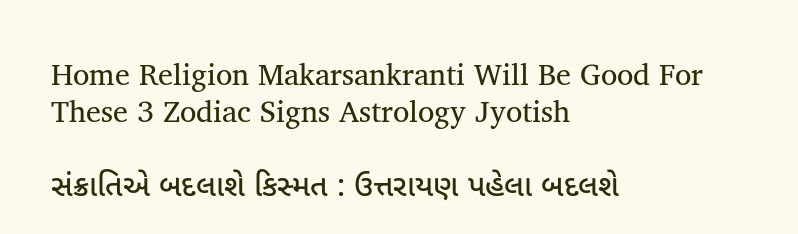Home Religion Makarsankranti Will Be Good For These 3 Zodiac Signs Astrology Jyotish

સંક્રાતિએ બદલાશે કિસ્મત : ઉત્તરાયણ પહેલા બદલશે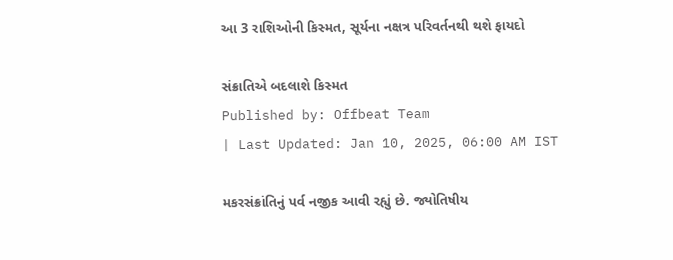આ 3 રાશિઓની કિસ્મત, સૂર્યના નક્ષત્ર પરિવર્તનથી થશે ફાયદો

સંક્રાતિએ બદલાશે કિસ્મત
Published by: Offbeat Team
| Last Updated: Jan 10, 2025, 06:00 AM IST

મકરસંક્રાંતિનું પર્વ નજીક આવી રહ્યું છે. જ્યોતિષીય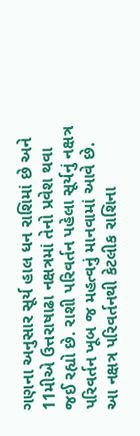ગણના અનુસાર સૂર્ય હાલ ધન રાશિમાં છે અને 11મીએ ઉત્તરાષાઢા નક્ષત્રમાં તેનો પ્રવેશ થવા જઈ રહ્યો છે. રાશી પરિવર્તન પહેલા સૂર્યનું નક્ષત્ર પરિવર્તન ખૂબ જ મહત્વનું માનવામાં આવે છે. આ નક્ષત્ર પરિવર્તનથી કેટલીક રાશિના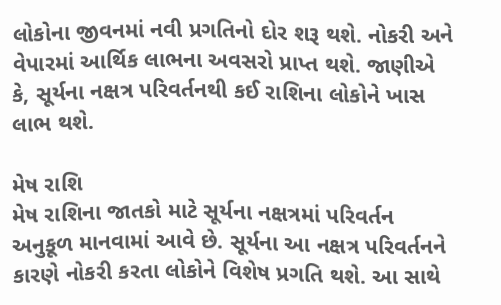લોકોના જીવનમાં નવી પ્રગતિનો દોર શરૂ થશે. નોકરી અને વેપારમાં આર્થિક લાભના અવસરો પ્રાપ્ત થશે. જાણીએ કે, સૂર્યના નક્ષત્ર પરિવર્તનથી કઈ રાશિના લોકોને ખાસ લાભ થશે.

મેષ રાશિ
મેષ રાશિના જાતકો માટે સૂર્યના નક્ષત્રમાં પરિવર્તન અનુકૂળ માનવામાં આવે છે. સૂર્યના આ નક્ષત્ર પરિવર્તનને કારણે નોકરી કરતા લોકોને વિશેષ પ્રગતિ થશે. આ સાથે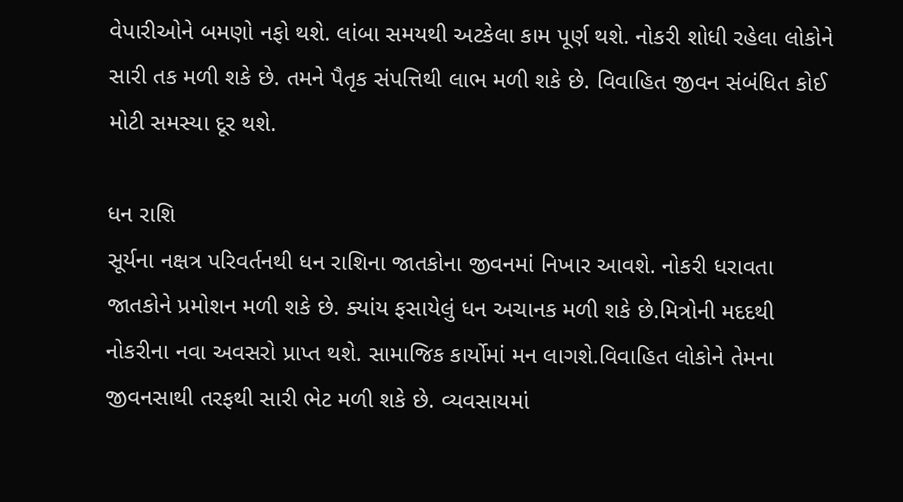વેપારીઓને બમણો નફો થશે. લાંબા સમયથી અટકેલા કામ પૂર્ણ થશે. નોકરી શોધી રહેલા લોકોને સારી તક મળી શકે છે. તમને પૈતૃક સંપત્તિથી લાભ મળી શકે છે. વિવાહિત જીવન સંબંધિત કોઈ મોટી સમસ્યા દૂર થશે.

ધન રાશિ
સૂર્યના નક્ષત્ર પરિવર્તનથી ધન રાશિના જાતકોના જીવનમાં નિખાર આવશે. નોકરી ધરાવતા જાતકોને પ્રમોશન મળી શકે છે. ક્યાંય ફસાયેલું ધન અચાનક મળી શકે છે.મિત્રોની મદદથી નોકરીના નવા અવસરો પ્રાપ્ત થશે. સામાજિક કાર્યોમાં મન લાગશે.વિવાહિત લોકોને તેમના જીવનસાથી તરફથી સારી ભેટ મળી શકે છે. વ્યવસાયમાં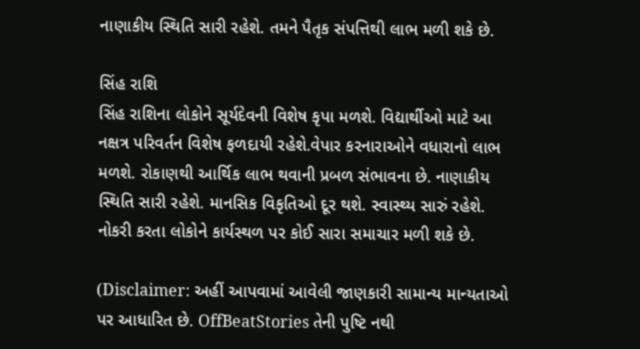નાણાકીય સ્થિતિ સારી રહેશે. તમને પૈતૃક સંપત્તિથી લાભ મળી શકે છે.

સિંહ રાશિ
સિંહ રાશિના લોકોને સૂર્યદેવની વિશેષ કૃપા મળશે. વિદ્યાર્થીઓ માટે આ નક્ષત્ર પરિવર્તન વિશેષ ફળદાયી રહેશે.વેપાર કરનારાઓને વધારાનો લાભ મળશે. રોકાણથી આર્થિક લાભ થવાની પ્રબળ સંભાવના છે. નાણાકીય સ્થિતિ સારી રહેશે. માનસિક વિકૃતિઓ દૂર થશે. સ્વાસ્થ્ય સારું રહેશે. નોકરી કરતા લોકોને કાર્યસ્થળ પર કોઈ સારા સમાચાર મળી શકે છે.

(Disclaimer: અહીં આપવામાં આવેલી જાણકારી સામાન્ય માન્યતાઓ પર આધારિત છે. OffBeatStories તેની પુષ્ટિ નથી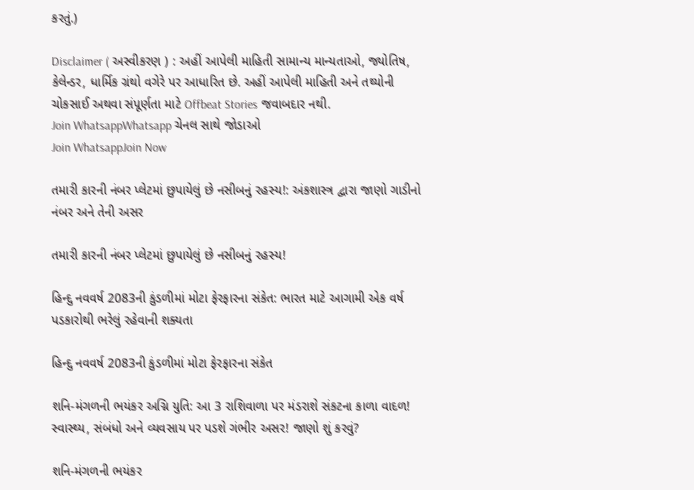કરતું.)

Disclaimer ( અસ્વીકરણ ) : અહીં આપેલી માહિતી સામાન્ય માન્યતાઓ, જ્યોતિષ, કેલેન્ડર, ધાર્મિક ગ્રંથો વગેરે પર આધારિત છે. અહીં આપેલી માહિતી અને તથ્યોની ચોકસાઈ અથવા સંપૂર્ણતા માટે Offbeat Stories જવાબદાર નથી.
Join WhatsappWhatsapp ચેનલ સાથે જોડાઓ
Join WhatsappJoin Now

તમારી કારની નંબર પ્લેટમાં છુપાયેલું છે નસીબનું રહસ્ય!: અંકશાસ્ત્ર દ્વારા જાણો ગાડીનો નંબર અને તેની અસર

તમારી કારની નંબર પ્લેટમાં છુપાયેલું છે નસીબનું રહસ્ય!

હિન્દુ નવવર્ષ 2083ની કુંડળીમાં મોટા ફેરફારના સંકેત: ભારત માટે આગામી એક વર્ષ પડકારોથી ભરેલું રહેવાની શક્યતા

હિન્દુ નવવર્ષ 2083ની કુંડળીમાં મોટા ફેરફારના સંકેત

શનિ-મંગળની ભયંકર અગ્નિ યુતિ: આ 3 રાશિવાળા પર મંડરાશે સંકટના કાળા વાદળ! સ્વાસ્થ્ય, સંબંધો અને વ્યવસાય પર પડશે ગંભીર અસર! જાણો શું કરવું?

શનિ-મંગળની ભયંકર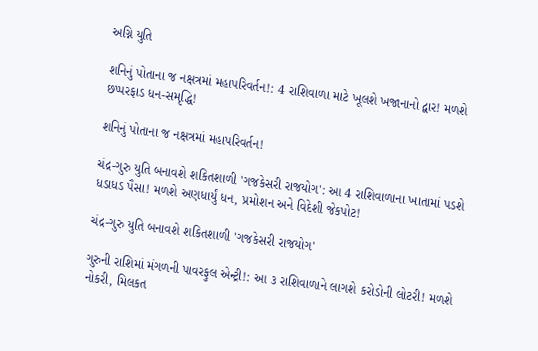અગ્નિ યુતિ

શનિનું પોતાના જ નક્ષત્રમાં મહાપરિવર્તન!: 4 રાશિવાળા માટે ખૂલશે ખજાનાનો દ્વાર! મળશે છપ્પરફાડ ધન-સમૃદ્ધિ!

શનિનું પોતાના જ નક્ષત્રમાં મહાપરિવર્તન!

ચંદ્ર-ગુરુ યુતિ બનાવશે શકિતશાળી 'ગજકેસરી રાજયોગ': આ 4 રાશિવાળાના ખાતામાં પડશે ધડાધડ પૈસા! મળશે અણધાર્યું ધન, પ્રમોશન અને વિદેશી જેકપોટ!

ચંદ્ર-ગુરુ યુતિ બનાવશે શકિતશાળી 'ગજકેસરી રાજયોગ'

ગુરુની રાશિમાં મંગળની પાવરફુલ એન્ટ્રી!: આ ૩ રાશિવાળાને લાગશે કરોડોની લોટરી! મળશે નોકરી, મિલકત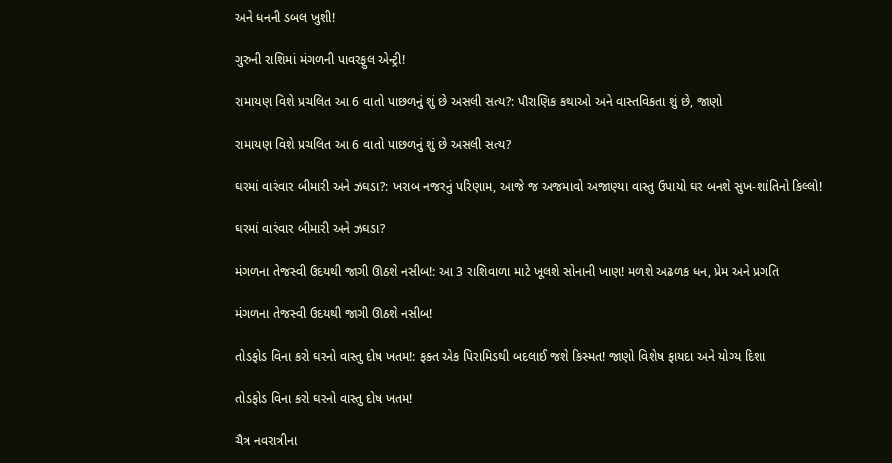અને ધનની ડબલ ખુશી!

ગુરુની રાશિમાં મંગળની પાવરફુલ એન્ટ્રી!

રામાયણ વિશે પ્રચલિત આ 6 વાતો પાછળનું શું છે અસલી સત્ય?: પૌરાણિક કથાઓ અને વાસ્તવિકતા શું છે, જાણો

રામાયણ વિશે પ્રચલિત આ 6 વાતો પાછળનું શું છે અસલી સત્ય?

ઘરમાં વારંવાર બીમારી અને ઝઘડા?: ખરાબ નજરનું પરિણામ, આજે જ અજમાવો અજાણ્યા વાસ્તુ ઉપાયો ઘર બનશે સુખ-શાંતિનો કિલ્લો!

ઘરમાં વારંવાર બીમારી અને ઝઘડા?

મંગળના તેજસ્વી ઉદયથી જાગી ઊઠશે નસીબ!: આ 3 રાશિવાળા માટે ખૂલશે સોનાની ખાણ! મળશે અઢળક ધન, પ્રેમ અને પ્રગતિ

મંગળના તેજસ્વી ઉદયથી જાગી ઊઠશે નસીબ!

તોડફોડ વિના કરો ઘરનો વાસ્તુ દોષ ખતમ!: ફક્ત એક પિરામિડથી બદલાઈ જશે કિસ્મત! જાણો વિશેષ ફાયદા અને યોગ્ય દિશા

તોડફોડ વિના કરો ઘરનો વાસ્તુ દોષ ખતમ!

ચૈત્ર નવરાત્રીના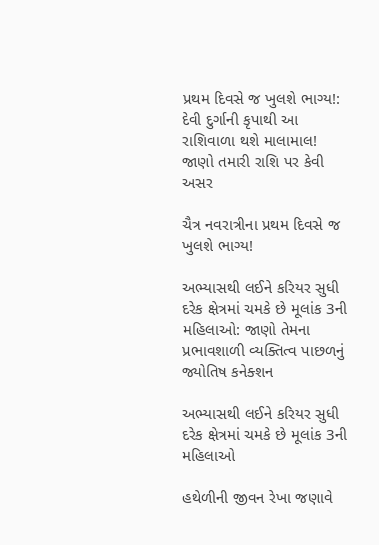પ્રથમ દિવસે જ ખુલશે ભાગ્ય!: દેવી દુર્ગાની કૃપાથી આ રાશિવાળા થશે માલામાલ! જાણો તમારી રાશિ પર કેવી અસર

ચૈત્ર નવરાત્રીના પ્રથમ દિવસે જ ખુલશે ભાગ્ય!

અભ્યાસથી લઈને કરિયર સુધી દરેક ક્ષેત્રમાં ચમકે છે મૂલાંક 3ની મહિલાઓ: જાણો તેમના પ્રભાવશાળી વ્યક્તિત્વ પાછળનું જ્યોતિષ કનેક્શન

અભ્યાસથી લઈને કરિયર સુધી દરેક ક્ષેત્રમાં ચમકે છે મૂલાંક 3ની મહિલાઓ

હથેળીની જીવન રેખા જણાવે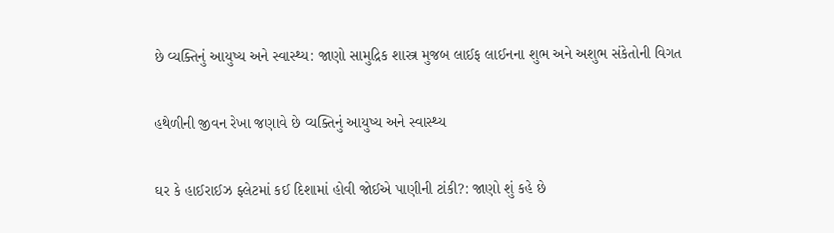છે વ્યક્તિનું આયુષ્ય અને સ્વાસ્થ્ય: જાણો સામુદ્રિક શાસ્ત્ર મુજબ લાઈફ લાઈનના શુભ અને અશુભ સંકેતોની વિગત

હથેળીની જીવન રેખા જણાવે છે વ્યક્તિનું આયુષ્ય અને સ્વાસ્થ્ય

ઘર કે હાઈરાઈઝ ફ્લેટમાં કઈ દિશામાં હોવી જોઈએ પાણીની ટાંકી?: જાણો શું કહે છે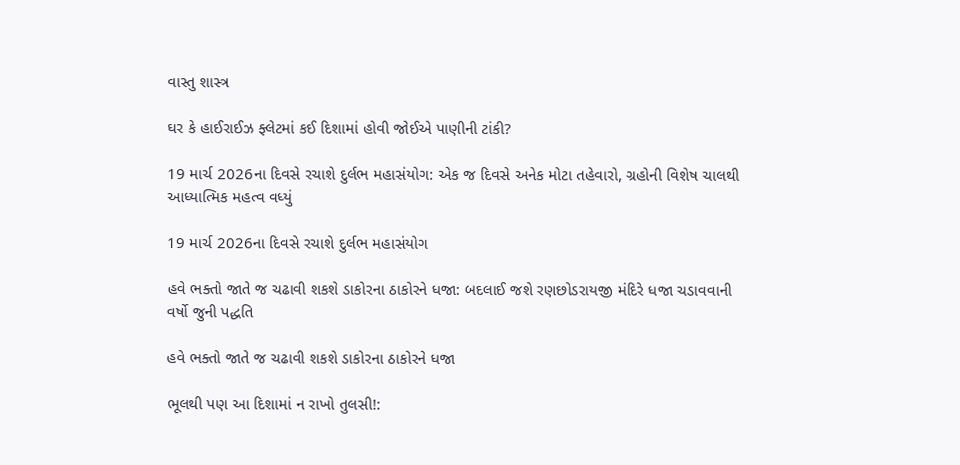વાસ્તુ શાસ્ત્ર

ઘર કે હાઈરાઈઝ ફ્લેટમાં કઈ દિશામાં હોવી જોઈએ પાણીની ટાંકી?

19 માર્ચ 2026ના દિવસે રચાશે દુર્લભ મહાસંયોગ: એક જ દિવસે અનેક મોટા તહેવારો, ગ્રહોની વિશેષ ચાલથી આધ્યાત્મિક મહત્વ વધ્યું

19 માર્ચ 2026ના દિવસે રચાશે દુર્લભ મહાસંયોગ

હવે ભક્તો જાતે જ ચઢાવી શકશે ડાકોરના ઠાકોરને ધજા: બદલાઈ જશે રણછોડરાયજી મંદિરે ધજા ચડાવવાની વર્ષો જુની પદ્ધતિ

હવે ભક્તો જાતે જ ચઢાવી શકશે ડાકોરના ઠાકોરને ધજા

ભૂલથી પણ આ દિશામાં ન રાખો તુલસી!: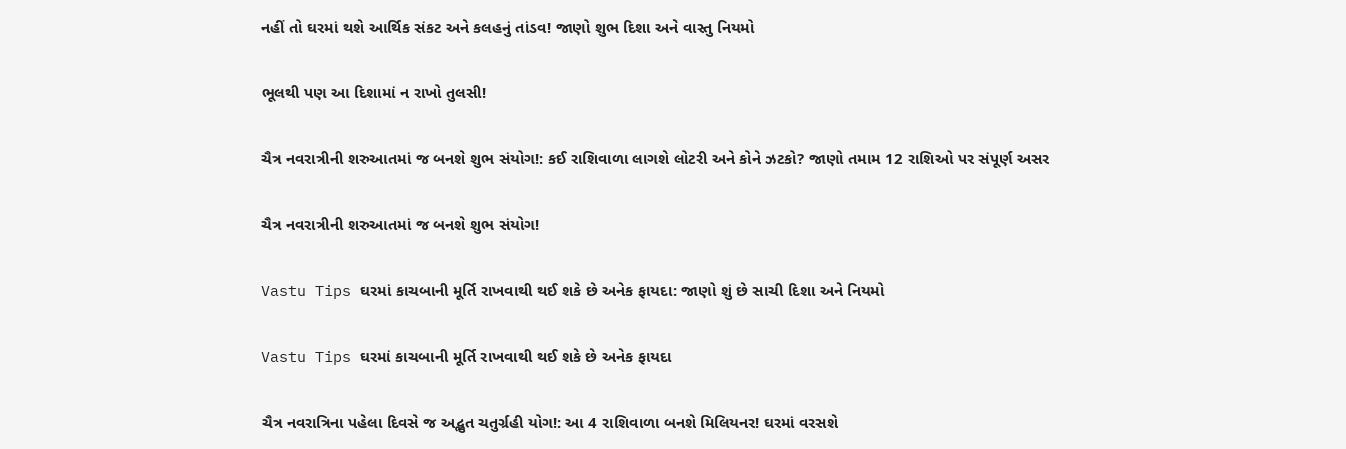નહીં તો ઘરમાં થશે આર્થિક સંકટ અને કલહનું તાંડવ! જાણો શુભ દિશા અને વાસ્તુ નિયમો

ભૂલથી પણ આ દિશામાં ન રાખો તુલસી!

ચૈત્ર નવરાત્રીની શરુઆતમાં જ બનશે શુભ સંયોગ!: કઈ રાશિવાળા લાગશે લોટરી અને કોને ઝટકો? જાણો તમામ 12 રાશિઓ પર સંપૂર્ણ અસર

ચૈત્ર નવરાત્રીની શરુઆતમાં જ બનશે શુભ સંયોગ!

Vastu Tips ઘરમાં કાચબાની મૂર્તિ રાખવાથી થઈ શકે છે અનેક ફાયદા: જાણો શું છે સાચી દિશા અને નિયમો

Vastu Tips ઘરમાં કાચબાની મૂર્તિ રાખવાથી થઈ શકે છે અનેક ફાયદા

ચૈત્ર નવરાત્રિના પહેલા દિવસે જ અદ્ભુત ચતુર્ગ્રહી યોગ!: આ 4 રાશિવાળા બનશે મિલિયનર! ઘરમાં વરસશે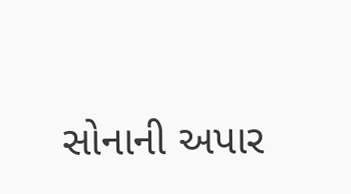સોનાની અપાર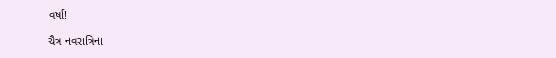વર્ષા!

ચૈત્ર નવરાત્રિના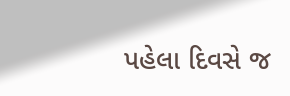પહેલા દિવસે જ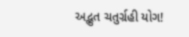અદ્ભુત ચતુર્ગ્રહી યોગ!